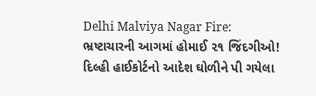Delhi Malviya Nagar Fire: ભ્રષ્ટાચારની આગમાં હોમાઈ ૨૧ જિંદગીઓ! દિલ્હી હાઈકોર્ટનો આદેશ ઘોળીને પી ગયેલા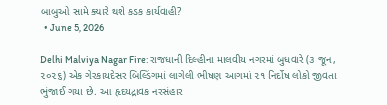બાબુઓ સામે ક્યારે થશે કડક કાર્યવાહી?
  • June 5, 2026

Delhi Malviya Nagar Fire: રાજધાની દિલ્હીના માલવીય નગરમાં બુધવારે (૩ જૂન, ૨૦૨૬) એક ગેરકાયદેસર બિલ્ડિંગમાં લાગેલી ભીષણ આગમાં ૨૧ નિર્દોષ લોકો જીવતા ભુંજાઈ ગયા છે. આ હૃદયદ્રાવક નરસંહાર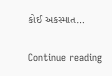કોઈ અકસ્માત…

Continue reading